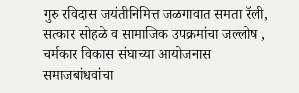गुरु रविदास जयंतीनिमित्त जळगावात समता रॅली, सत्कार सोहळे व सामाजिक उपक्रमांचा जल्लोष , चर्मकार विकास संघाच्या आयोजनास समाजबांधवांचा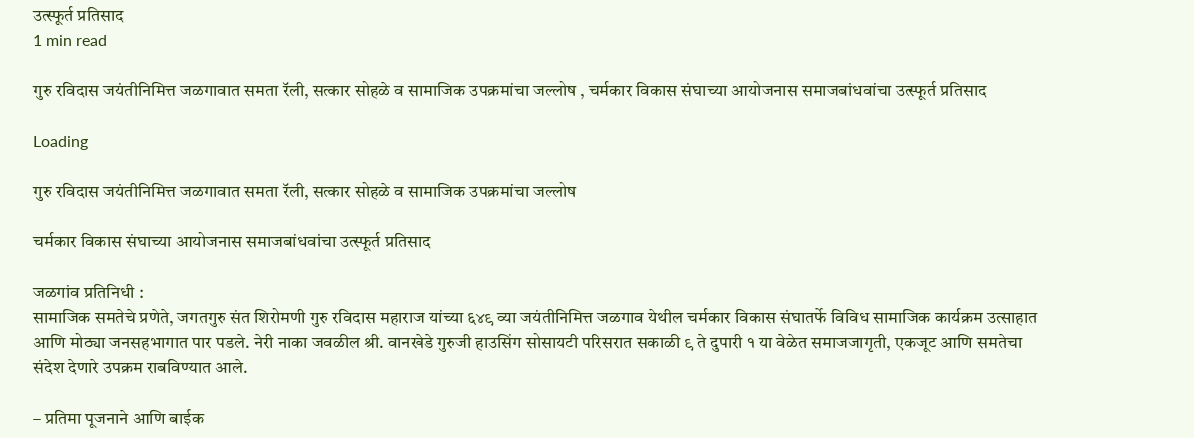उत्स्फूर्त प्रतिसाद
1 min read

गुरु रविदास जयंतीनिमित्त जळगावात समता रॅली, सत्कार सोहळे व सामाजिक उपक्रमांचा जल्लोष , चर्मकार विकास संघाच्या आयोजनास समाजबांधवांचा उत्स्फूर्त प्रतिसाद

Loading

गुरु रविदास जयंतीनिमित्त जळगावात समता रॅली, सत्कार सोहळे व सामाजिक उपक्रमांचा जल्लोष

चर्मकार विकास संघाच्या आयोजनास समाजबांधवांचा उत्स्फूर्त प्रतिसाद

जळगांव प्रतिनिधी :
सामाजिक समतेचे प्रणेते, जगतगुरु संत शिरोमणी गुरु रविदास महाराज यांच्या ६४९ व्या जयंतीनिमित्त जळगाव येथील चर्मकार विकास संघातर्फे विविध सामाजिक कार्यक्रम उत्साहात आणि मोठ्या जनसहभागात पार पडले. नेरी नाका जवळील श्री. वानखेडे गुरुजी हाउसिंग सोसायटी परिसरात सकाळी ९ ते दुपारी १ या वेळेत समाजजागृती, एकजूट आणि समतेचा संदेश देणारे उपक्रम राबविण्यात आले.

– प्रतिमा पूजनाने आणि बाईक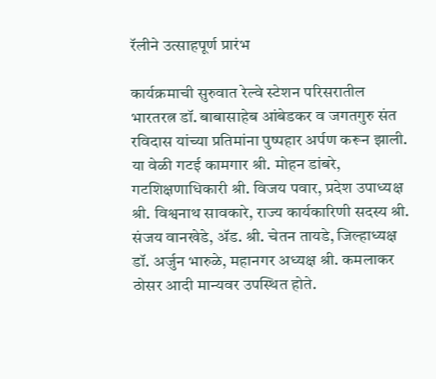रॅलीने उत्साहपूर्ण प्रारंभ

कार्यक्रमाची सुरुवात रेल्वे स्टेशन परिसरातील भारतरत्न डॉ. बाबासाहेब आंबेडकर व जगतगुरु संत रविदास यांच्या प्रतिमांना पुष्पहार अर्पण करून झाली.
या वेळी गटई कामगार श्री. मोहन डांबरे, गटशिक्षणाधिकारी श्री. विजय पवार, प्रदेश उपाध्यक्ष श्री. विश्वनाथ सावकारे, राज्य कार्यकारिणी सदस्य श्री. संजय वानखेडे, ॲड. श्री. चेतन तायडे, जिल्हाध्यक्ष डॉ. अर्जुन भारुळे, महानगर अध्यक्ष श्री. कमलाकर ठोसर आदी मान्यवर उपस्थित होते.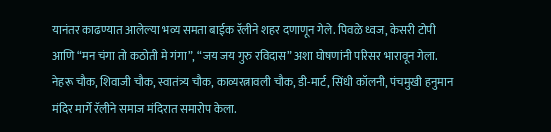यानंतर काढण्यात आलेल्या भव्य समता बाईक रॅलीने शहर दणाणून गेले. पिवळे ध्वज, केसरी टोपी आणि “मन चंगा तो कठोती मे गंगा”, “जय जय गुरु रविदास” अशा घोषणांनी परिसर भारावून गेला. नेहरू चौक, शिवाजी चौक, स्वातंत्र्य चौक, काव्यरत्नावली चौक, डी-मार्ट, सिंधी कॉलनी, पंचमुखी हनुमान मंदिर मार्गे रॅलीने समाज मंदिरात समारोप केला.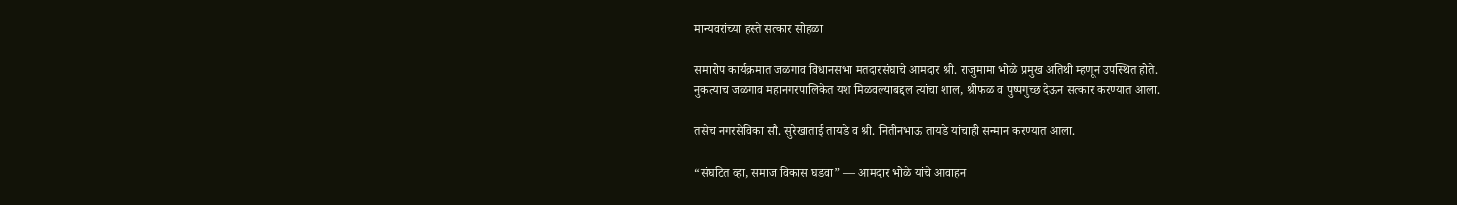मान्यवरांच्या हस्ते सत्कार सोहळा

समारोप कार्यक्रमात जळगाव विधानसभा मतदारसंघाचे आमदार श्री. राजुमामा भोळे प्रमुख अतिथी म्हणून उपस्थित होते.
नुकत्याच जळगाव महानगरपालिकेत यश मिळवल्याबद्दल त्यांचा शाल, श्रीफळ व पुष्पगुच्छ देऊन सत्कार करण्यात आला.

तसेच नगरसेविका सौ. सुरेखाताई तायडे व श्री. नितीनभाऊ तायडे यांचाही सन्मान करण्यात आला.

“संघटित व्हा, समाज विकास घडवा” — आमदार भोळे यांचे आवाहन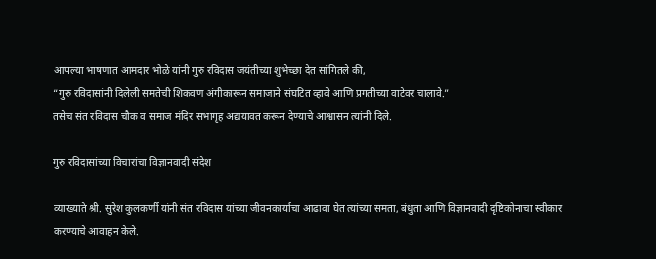आपल्या भाषणात आमदार भोळे यांनी गुरु रविदास जयंतीच्या शुभेच्छा देत सांगितले की,
“गुरु रविदासांनी दिलेली समतेची शिकवण अंगीकारून समाजाने संघटित व्हावे आणि प्रगतीच्या वाटेवर चालावे.”
तसेच संत रविदास चौक व समाज मंदिर सभागृह अद्ययावत करून देण्याचे आश्वासन त्यांनी दिले.

गुरु रविदासांच्या विचारांचा विज्ञानवादी संदेश

व्याख्याते श्री. सुरेश कुलकर्णी यांनी संत रविदास यांच्या जीवनकार्याचा आढावा घेत त्यांच्या समता, बंधुता आणि विज्ञानवादी दृष्टिकोनाचा स्वीकार करण्याचे आवाहन केले.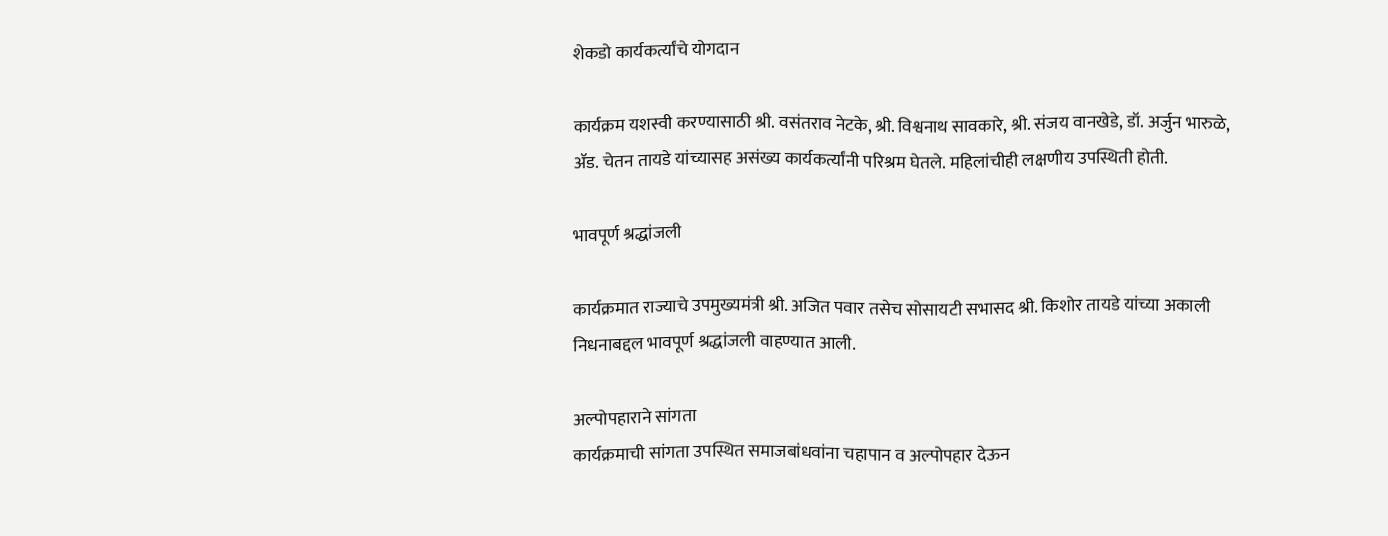शेकडो कार्यकर्त्यांचे योगदान

कार्यक्रम यशस्वी करण्यासाठी श्री. वसंतराव नेटके, श्री. विश्वनाथ सावकारे, श्री. संजय वानखेडे, डॉ. अर्जुन भारुळे, ॲड. चेतन तायडे यांच्यासह असंख्य कार्यकर्त्यांनी परिश्रम घेतले. महिलांचीही लक्षणीय उपस्थिती होती.

भावपूर्ण श्रद्धांजली

कार्यक्रमात राज्याचे उपमुख्यमंत्री श्री. अजित पवार तसेच सोसायटी सभासद श्री. किशोर तायडे यांच्या अकाली निधनाबद्दल भावपूर्ण श्रद्धांजली वाहण्यात आली.

अल्पोपहाराने सांगता
कार्यक्रमाची सांगता उपस्थित समाजबांधवांना चहापान व अल्पोपहार देऊन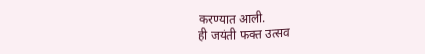करण्यात आली.
ही जयंती फक्त उत्सव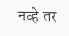नव्हे तर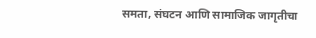समता, संघटन आणि सामाजिक जागृतीचा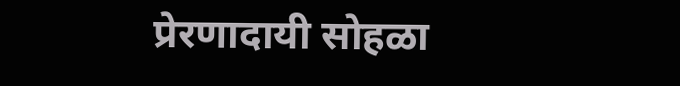प्रेरणादायी सोहळा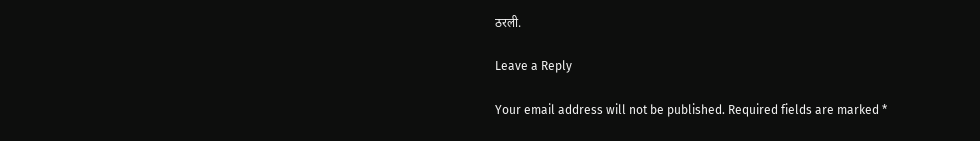ठरली.

Leave a Reply

Your email address will not be published. Required fields are marked *